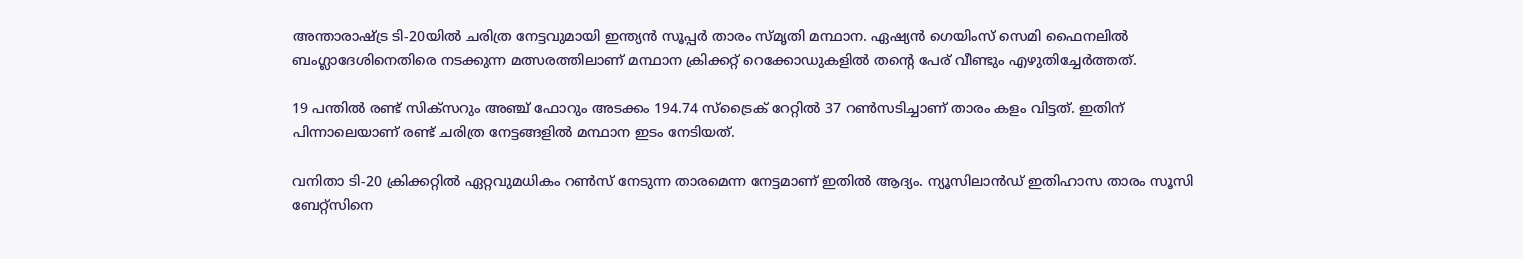അന്താരാഷ്ട്ര ടി-20യില്‍ ചരിത്ര നേട്ടവുമായി ഇന്ത്യന്‍ സൂപ്പര്‍ താരം സ്മൃതി മന്ഥാന. ഏഷ്യന്‍ ഗെയിംസ് സെമി ഫൈനലില്‍ ബംഗ്ലാദേശിനെതിരെ നടക്കുന്ന മത്സരത്തിലാണ് മന്ഥാന ക്രിക്കറ്റ് റെക്കോഡുകളില്‍ തന്റെ പേര് വീണ്ടും എഴുതിച്ചേര്‍ത്തത്.

19 പന്തില്‍ രണ്ട് സിക്‌സറും അഞ്ച് ഫോറും അടക്കം 194.74 സ്‌ട്രൈക് റേറ്റില്‍ 37 റണ്‍സടിച്ചാണ് താരം കളം വിട്ടത്. ഇതിന് പിന്നാലെയാണ് രണ്ട് ചരിത്ര നേട്ടങ്ങളില്‍ മന്ഥാന ഇടം നേടിയത്.

വനിതാ ടി-20 ക്രിക്കറ്റില്‍ ഏറ്റവുമധികം റണ്‍സ് നേടുന്ന താരമെന്ന നേട്ടമാണ് ഇതില്‍ ആദ്യം. ന്യൂസിലാന്‍ഡ് ഇതിഹാസ താരം സൂസി ബേറ്റ്‌സിനെ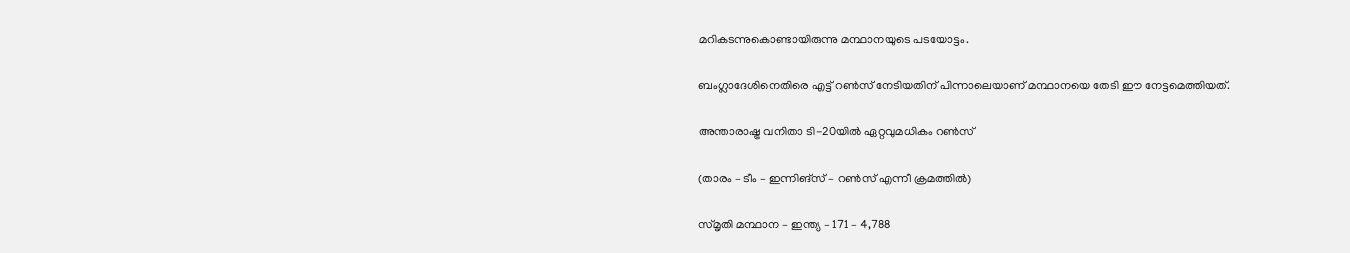മറികടന്നുകൊണ്ടായിരുന്നു മന്ഥാനയുടെ പടയോട്ടം.

ബംഗ്ലാദേശിനെതിരെ എട്ട് റണ്‍സ് നേടിയതിന് പിന്നാലെയാണ് മന്ഥാനയെ തേടി ഈ നേട്ടമെത്തിയത്.

അന്താരാഷ്ട്ര വനിതാ ടി-20യില്‍ ഏറ്റവുമധികം റണ്‍സ്

(താരം – ടീം – ഇന്നിങ്‌സ് – റണ്‍സ് എന്നീ ക്രമത്തില്‍)

സ്മൃതി മന്ഥാന – ഇന്ത്യ – 171 – 4,788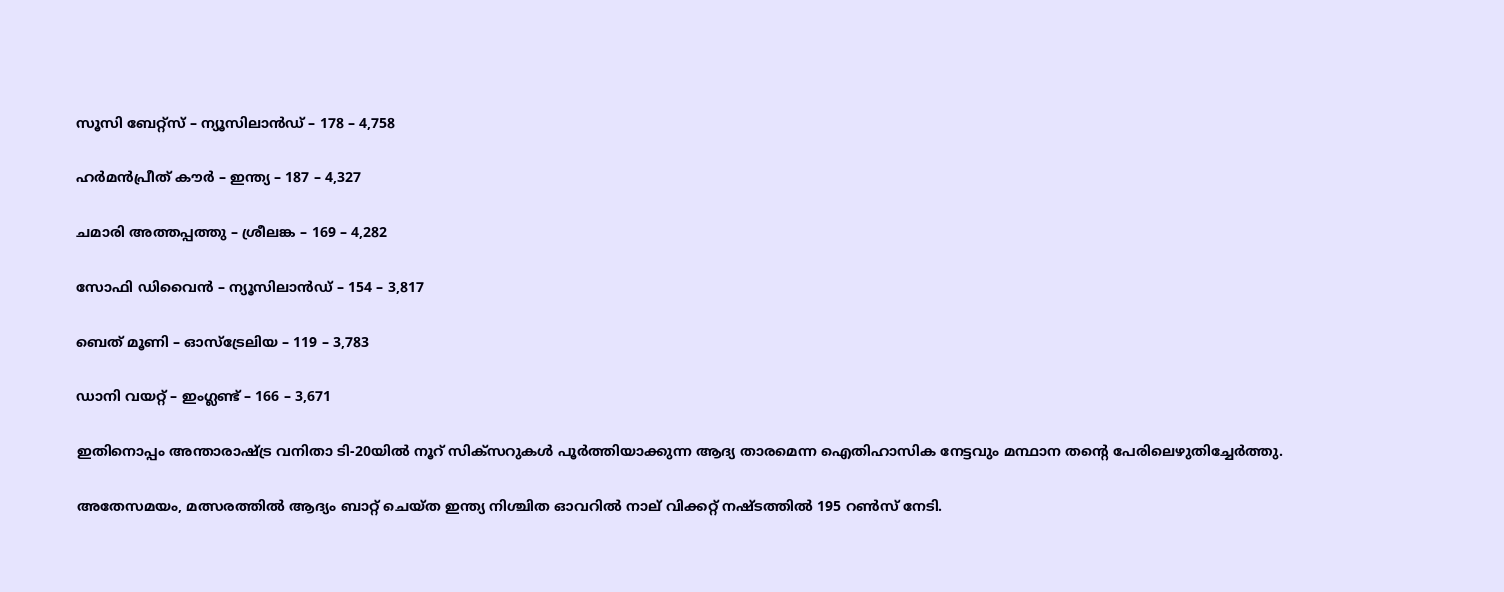സൂസി ബേറ്റ്‌സ് – ന്യൂസിലാന്‍ഡ് – 178 – 4,758

ഹര്‍മന്‍പ്രീത് കൗര്‍ – ഇന്ത്യ – 187 – 4,327

ചമാരി അത്തപ്പത്തു – ശ്രീലങ്ക – 169 – 4,282

സോഫി ഡിവൈന്‍ – ന്യൂസിലാന്‍ഡ് – 154 – 3,817

ബെത് മൂണി – ഓസ്‌ട്രേലിയ – 119 – 3,783

ഡാനി വയറ്റ് – ഇംഗ്ലണ്ട് – 166 – 3,671

ഇതിനൊപ്പം അന്താരാഷ്ട്ര വനിതാ ടി-20യില്‍ നൂറ് സിക്‌സറുകള്‍ പൂര്‍ത്തിയാക്കുന്ന ആദ്യ താരമെന്ന ഐതിഹാസിക നേട്ടവും മന്ഥാന തന്റെ പേരിലെഴുതിച്ചേര്‍ത്തു.

അതേസമയം, മത്സരത്തില്‍ ആദ്യം ബാറ്റ് ചെയ്ത ഇന്ത്യ നിശ്ചിത ഓവറില്‍ നാല് വിക്കറ്റ് നഷ്ടത്തില്‍ 195 റണ്‍സ് നേടി.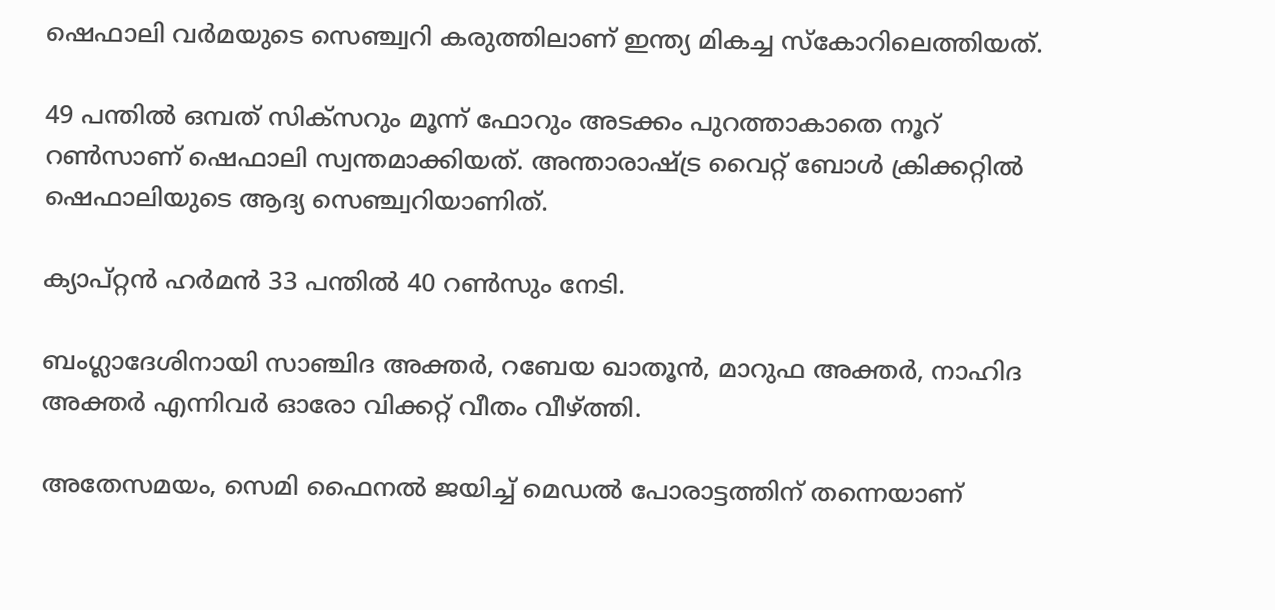ഷെഫാലി വര്‍മയുടെ സെഞ്ച്വറി കരുത്തിലാണ് ഇന്ത്യ മികച്ച സ്‌കോറിലെത്തിയത്.

49 പന്തില്‍ ഒമ്പത് സിക്‌സറും മൂന്ന് ഫോറും അടക്കം പുറത്താകാതെ നൂറ് റണ്‍സാണ് ഷെഫാലി സ്വന്തമാക്കിയത്. അന്താരാഷ്ട്ര വൈറ്റ് ബോള്‍ ക്രിക്കറ്റില്‍ ഷെഫാലിയുടെ ആദ്യ സെഞ്ച്വറിയാണിത്.

ക്യാപ്റ്റന്‍ ഹര്‍മന്‍ 33 പന്തില്‍ 40 റണ്‍സും നേടി.

ബംഗ്ലാദേശിനായി സാഞ്ചിദ അക്തര്‍, റബേയ ഖാതൂന്‍, മാറുഫ അക്തര്‍, നാഹിദ അക്തര്‍ എന്നിവര്‍ ഓരോ വിക്കറ്റ് വീതം വീഴ്ത്തി.

അതേസമയം, സെമി ഫൈനല്‍ ജയിച്ച് മെഡല്‍ പോരാട്ടത്തിന് തന്നെയാണ്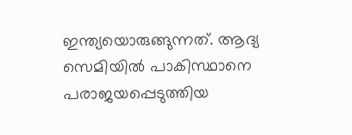ഇന്ത്യയൊരുങ്ങുന്നത്. ആദ്യ സെമിയില്‍ പാകിസ്ഥാനെ പരാജയപ്പെടുത്തിയ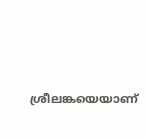ശ്രീലങ്കയെയാണ്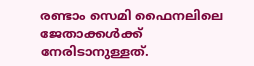രണ്ടാം സെമി ഫൈനലിലെ ജേതാക്കള്‍ക്ക് നേരിടാനുള്ളത്.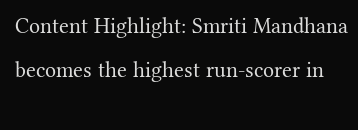Content Highlight: Smriti Mandhana becomes the highest run-scorer in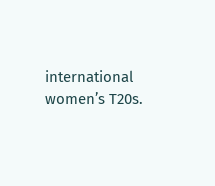international women’s T20s.